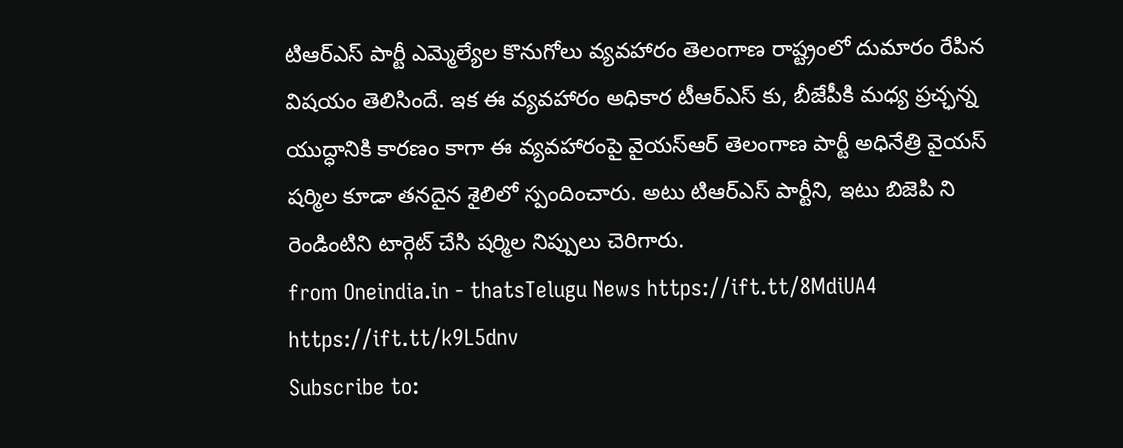టిఆర్ఎస్ పార్టీ ఎమ్మెల్యేల కొనుగోలు వ్యవహారం తెలంగాణ రాష్ట్రంలో దుమారం రేపిన విషయం తెలిసిందే. ఇక ఈ వ్యవహారం అధికార టీఆర్ఎస్ కు, బీజేపీకి మధ్య ప్రచ్ఛన్న యుద్ధానికి కారణం కాగా ఈ వ్యవహారంపై వైయస్ఆర్ తెలంగాణ పార్టీ అధినేత్రి వైయస్ షర్మిల కూడా తనదైన శైలిలో స్పందించారు. అటు టిఆర్ఎస్ పార్టీని, ఇటు బిజెపి ని రెండింటిని టార్గెట్ చేసి షర్మిల నిప్పులు చెరిగారు.
from Oneindia.in - thatsTelugu News https://ift.tt/8MdiUA4
https://ift.tt/k9L5dnv
Subscribe to: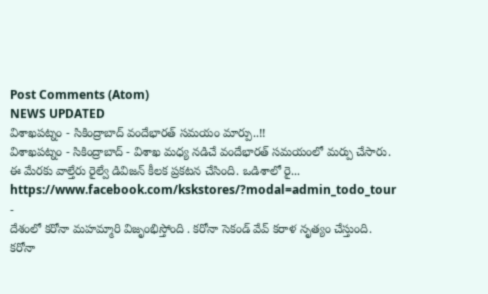Post Comments (Atom)
NEWS UPDATED
విశాఖపట్నం - సికింద్రాబాద్ వందేభారత్ సమయం మార్పు..!!
విశాఖపట్నం - సికింద్రాబాద్ - విశాఖ మధ్య నడిచే వందేభారత్ సమయంలో మర్పు చేసారు. ఈ మేరకు వాల్తేరు రైల్వే డివిజన్ కీలక ప్రకటన చేసింది. ఒడిశాలో రై...
https://www.facebook.com/kskstores/?modal=admin_todo_tour
-
దేశంలో కరోనా మహమ్మారి విజృంభిస్తోంది . కరోనా సెకండ్ వేవ్ కరాళ నృత్యం చేస్తుంది. కరోనా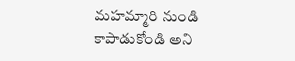మహమ్మారి నుండి కాపాడుకోండి అని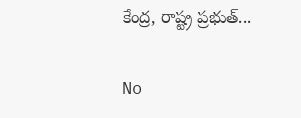కేంద్ర, రాష్ట్ర ప్రభుత్...

No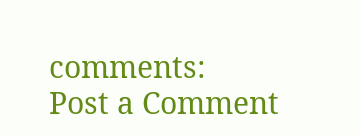comments:
Post a Comment